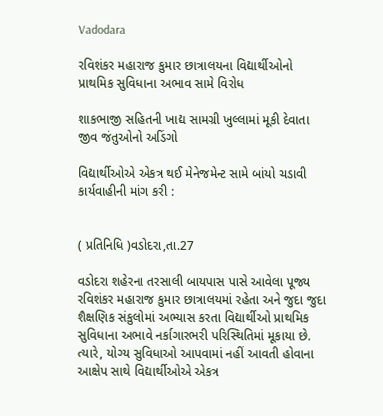Vadodara

રવિશંકર મહારાજ કુમાર છાત્રાલયના વિદ્યાર્થીઓનો પ્રાથમિક સુવિધાના અભાવ સામે વિરોધ

શાકભાજી સહિતની ખાદ્ય સામગ્રી ખુલ્લામાં મૂકી દેવાતા જીવ જંતુઓનો અડિંગો

વિદ્યાર્થીઓએ એકત્ર થઈ મેનેજમેન્ટ સામે બાંયો ચડાવી કાર્યવાહીની માંગ કરી :


( પ્રતિનિધિ )વડોદરા,તા.27

વડોદરા શહેરના તરસાલી બાયપાસ પાસે આવેલા પૂજ્ય રવિશંકર મહારાજ કુમાર છાત્રાલયમાં રહેતા અને જુદા જુદા શૈક્ષણિક સંકુલોમાં અભ્યાસ કરતા વિદ્યાર્થીઓ પ્રાથમિક સુવિધાના અભાવે નર્કાગારભરી પરિસ્થિતિમાં મૂકાયા છે. ત્યારે, યોગ્ય સુવિધાઓ આપવામાં નહીં આવતી હોવાના આક્ષેપ સાથે વિદ્યાર્થીઓએ એકત્ર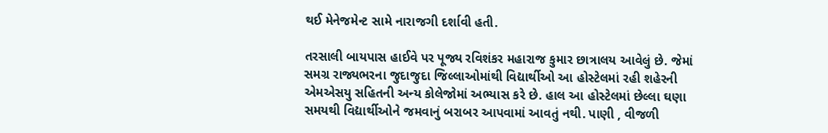થઈ મેનેજમેન્ટ સામે નારાજગી દર્શાવી હતી.

તરસાલી બાયપાસ હાઈવે પર પૂજ્ય રવિશંકર મહારાજ કુમાર છાત્રાલય આવેલું છે. જેમાં સમગ્ર રાજ્યભરના જુદાજુદા જિલ્લાઓમાંથી વિદ્યાર્થીઓ આ હોસ્ટેલમાં રહી શહેરની એમએસયુ સહિતની અન્ય કોલેજોમાં અભ્યાસ કરે છે. હાલ આ હોસ્ટેલમાં છેલ્લા ઘણા સમયથી વિદ્યાર્થીઓને જમવાનું બરાબર આપવામાં આવતું નથી. પાણી , વીજળી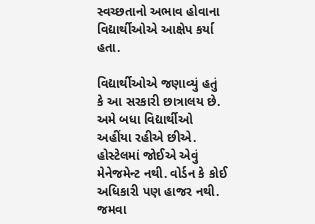સ્વચ્છતાનો અભાવ હોવાના વિદ્યાર્થીઓએ આક્ષેપ કર્યા હતા.

વિદ્યાર્થીઓએ જણાવ્યું હતું કે આ સરકારી છાત્રાલય છે. અમે બધા વિદ્યાર્થીઓ અહીંયા રહીએ છીએ. હોસ્ટેલમાં જોઈએ એવું મેનેજમેન્ટ નથી. વોર્ડન કે કોઈ અધિકારી પણ હાજર નથી. જમવા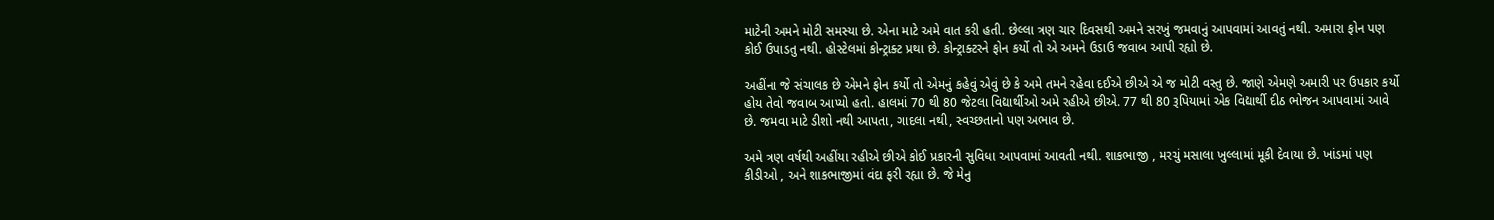માટેની અમને મોટી સમસ્યા છે. એના માટે અમે વાત કરી હતી. છેલ્લા ત્રણ ચાર દિવસથી અમને સરખું જમવાનું આપવામાં આવતું નથી. અમારા ફોન પણ કોઈ ઉપાડતુ નથી. હોસ્ટેલમાં કોન્ટ્રાક્ટ પ્રથા છે. કોન્ટ્રાક્ટરને ફોન કર્યો તો એ અમને ઉડાઉ જવાબ આપી રહ્યો છે.

અહીંના જે સંચાલક છે એમને ફોન કર્યો તો એમનું કહેવું એવું છે કે અમે તમને રહેવા દઈએ છીએ એ જ મોટી વસ્તુ છે. જાણે એમણે અમારી પર ઉપકાર કર્યો હોય તેવો જવાબ આપ્યો હતો. હાલમાં 70 થી 80 જેટલા વિદ્યાર્થીઓ અમે રહીએ છીએ. 77 થી 80 રૂપિયામાં એક વિદ્યાર્થી દીઠ ભોજન આપવામાં આવે છે. જમવા માટે ડીશો નથી આપતા, ગાદલા નથી, સ્વચ્છતાનો પણ અભાવ છે.

અમે ત્રણ વર્ષથી અહીંયા રહીએ છીએ કોઈ પ્રકારની સુવિધા આપવામાં આવતી નથી. શાકભાજી , મરચું મસાલા ખુલ્લામાં મૂકી દેવાયા છે. ખાંડમાં પણ કીડીઓ , અને શાકભાજીમાં વંદા ફરી રહ્યા છે. જે મેનુ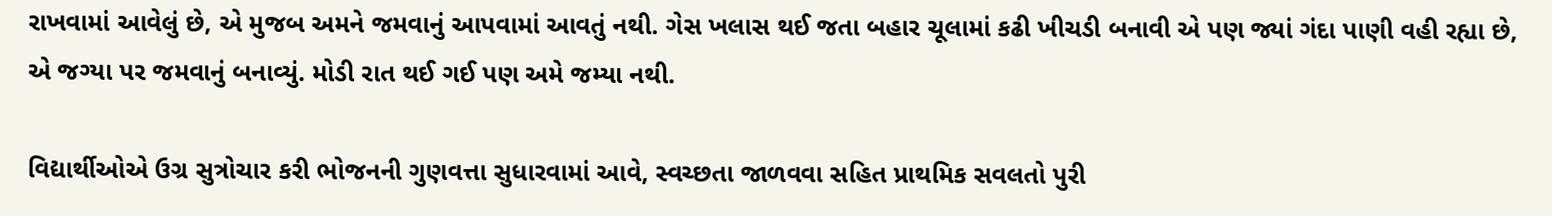રાખવામાં આવેલું છે, એ મુજબ અમને જમવાનું આપવામાં આવતું નથી. ગેસ ખલાસ થઈ જતા બહાર ચૂલામાં કઢી ખીચડી બનાવી એ પણ જ્યાં ગંદા પાણી વહી રહ્યા છે, એ જગ્યા પર જમવાનું બનાવ્યું. મોડી રાત થઈ ગઈ પણ અમે જમ્યા નથી.

વિદ્યાર્થીઓએ ઉગ્ર સુત્રોચાર કરી ભોજનની ગુણવત્તા સુધારવામાં આવે, સ્વચ્છતા જાળવવા સહિત પ્રાથમિક સવલતો પુરી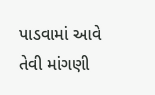પાડવામાં આવે તેવી માંગણી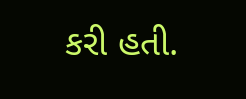કરી હતી.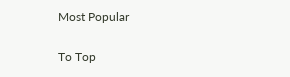Most Popular

To Top